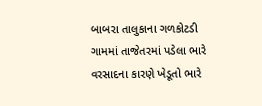બાબરા તાલુકાના ગળકોટડી ગામમાં તાજેતરમાં પડેલા ભારે વરસાદના કારણે ખેડૂતો ભારે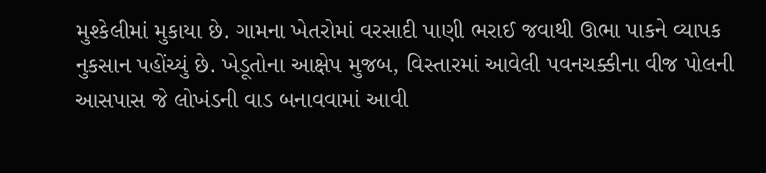મુશ્કેલીમાં મુકાયા છે. ગામના ખેતરોમાં વરસાદી પાણી ભરાઈ જવાથી ઊભા પાકને વ્યાપક નુકસાન પહોંચ્યું છે. ખેડૂતોના આક્ષેપ મુજબ, વિસ્તારમાં આવેલી પવનચક્કીના વીજ પોલની આસપાસ જે લોખંડની વાડ બનાવવામાં આવી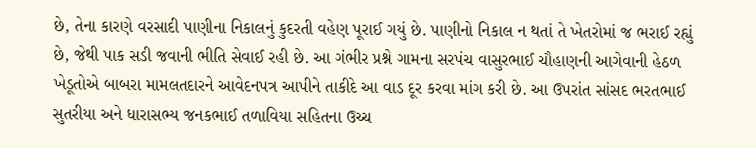છે, તેના કારણે વરસાદી પાણીના નિકાલનું કુદરતી વહેણ પૂરાઈ ગયું છે. પાણીનો નિકાલ ન થતાં તે ખેતરોમાં જ ભરાઈ રહ્યું છે, જેથી પાક સડી જવાની ભીતિ સેવાઈ રહી છે. આ ગંભીર પ્રશ્ને ગામના સરપંચ વાસુરભાઈ ચૌહાણની આગેવાની હેઠળ ખેડૂતોએ બાબરા મામલતદારને આવેદનપત્ર આપીને તાકીદે આ વાડ દૂર કરવા માંગ કરી છે. આ ઉપરાંત સાંસદ ભરતભાઈ સુતરીયા અને ધારાસભ્ય જનકભાઈ તળાવિયા સહિતના ઉચ્ચ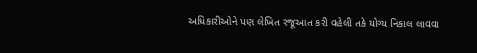અધિકારીઓને પણ લેખિત રજૂઆત કરી વહેલી તકે યોગ્ય નિકાલ લાવવા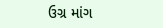ઉગ્ર માંગ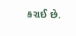કરાઈ છે.